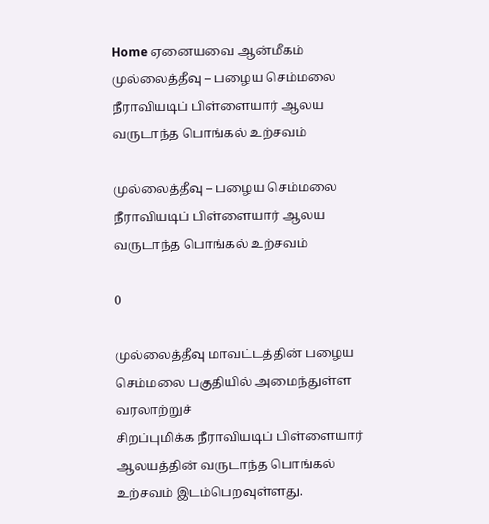Home ஏனையவை ஆன்மீகம் முல்லைத்தீவு – பழைய செம்மலை நீராவியடிப் பிள்ளையார் ஆலய வருடாந்த பொங்கல் உற்சவம்

முல்லைத்தீவு – பழைய செம்மலை நீராவியடிப் பிள்ளையார் ஆலய வருடாந்த பொங்கல் உற்சவம்

0

முல்லைத்தீவு மாவட்டத்தின் பழைய செம்மலை பகுதியில் அமைந்துள்ள வரலாற்றுச்
சிறப்புமிக்க நீராவியடிப் பிள்ளையார் ஆலயத்தின் வருடாந்த பொங்கல் உற்சவம் இடம்பெறவுள்ளது.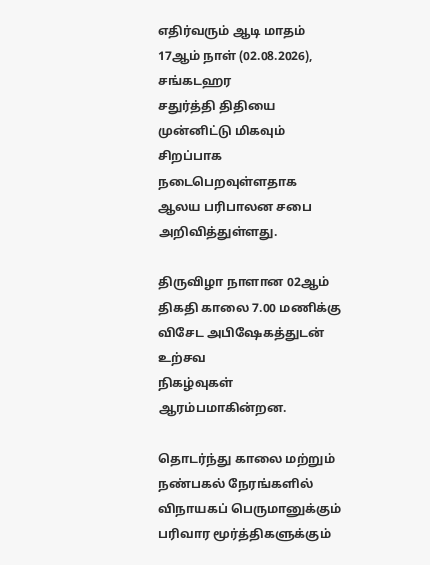எதிர்வரும் ஆடி மாதம் 17ஆம் நாள் (02.08.2026), சங்கடஹர
சதுர்த்தி திதியை முன்னிட்டு மிகவும் சிறப்பாக நடைபெறவுள்ளதாக ஆலய பரிபாலன சபை
அறிவித்துள்ளது.

திருவிழா நாளான 02ஆம் திகதி காலை 7.00 மணிக்கு விசேட அபிஷேகத்துடன் உற்சவ
நிகழ்வுகள் ஆரம்பமாகின்றன.

தொடர்ந்து காலை மற்றும் நண்பகல் நேரங்களில்
விநாயகப் பெருமானுக்கும் பரிவார மூர்த்திகளுக்கும்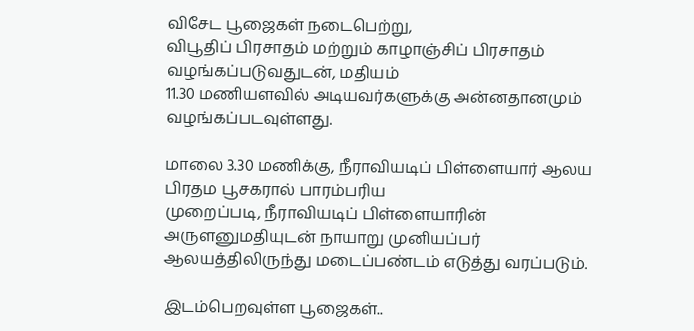விசேட பூஜைகள் நடைபெற்று,
விபூதிப் பிரசாதம் மற்றும் காழாஞ்சிப் பிரசாதம் வழங்கப்படுவதுடன், மதியம்
11.30 மணியளவில் அடியவர்களுக்கு அன்னதானமும் வழங்கப்படவுள்ளது.

மாலை 3.30 மணிக்கு, நீராவியடிப் பிள்ளையார் ஆலய பிரதம பூசகரால் பாரம்பரிய
முறைப்படி, நீராவியடிப் பிள்ளையாரின் அருளனுமதியுடன் நாயாறு முனியப்பர்
ஆலயத்திலிருந்து மடைப்பண்டம் எடுத்து வரப்படும்.

இடம்பெறவுள்ள பூஜைகள்..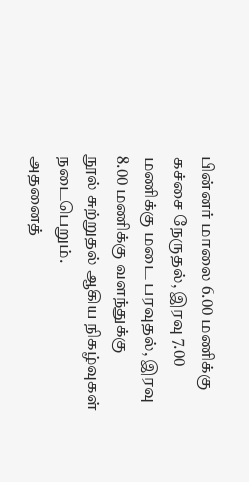பின்னர் மாலை 6.00 மணிக்கு
கச்சை நேருதல், இரவு 7.00 மணிக்கு மடை பரவுதல், இரவு 8.00 மணிக்கு வளந்துக்கு
நூல் சுற்றுதல் ஆகிய நிகழ்வுகள் நடைபெறும்.
அதனைத்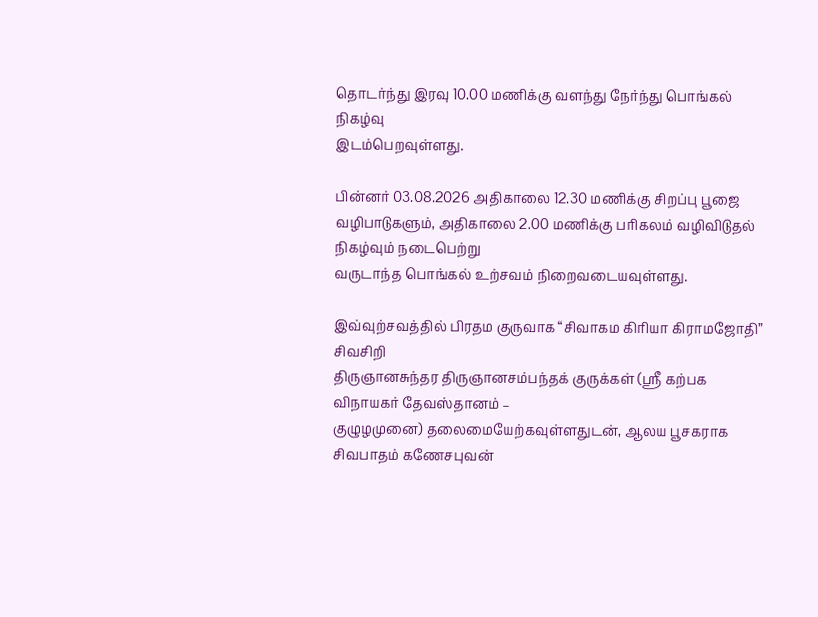தொடர்ந்து இரவு 10.00 மணிக்கு வளந்து நேர்ந்து பொங்கல் நிகழ்வு
இடம்பெறவுள்ளது.

பின்னர் 03.08.2026 அதிகாலை 12.30 மணிக்கு சிறப்பு பூஜை
வழிபாடுகளும், அதிகாலை 2.00 மணிக்கு பரிகலம் வழிவிடுதல் நிகழ்வும் நடைபெற்று
வருடாந்த பொங்கல் உற்சவம் நிறைவடையவுள்ளது.

இவ்வுற்சவத்தில் பிரதம குருவாக “சிவாகம கிரியா கிராமஜோதி” சிவசிறி
திருஞானசுந்தர திருஞானசம்பந்தக் குருக்கள் (ஸ்ரீ கற்பக விநாயகர் தேவஸ்தானம் –
குழுழமுனை) தலைமையேற்கவுள்ளதுடன், ஆலய பூசகராக சிவபாதம் கணேசபுவன்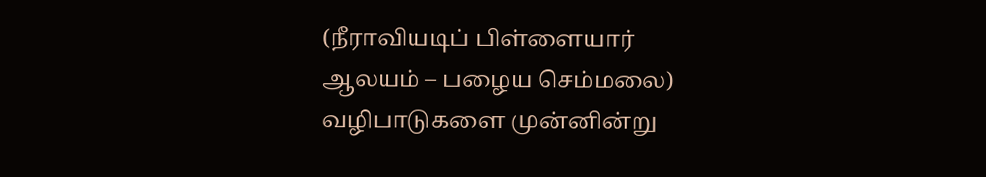(நீராவியடிப் பிள்ளையார் ஆலயம் – பழைய செம்மலை) வழிபாடுகளை முன்னின்று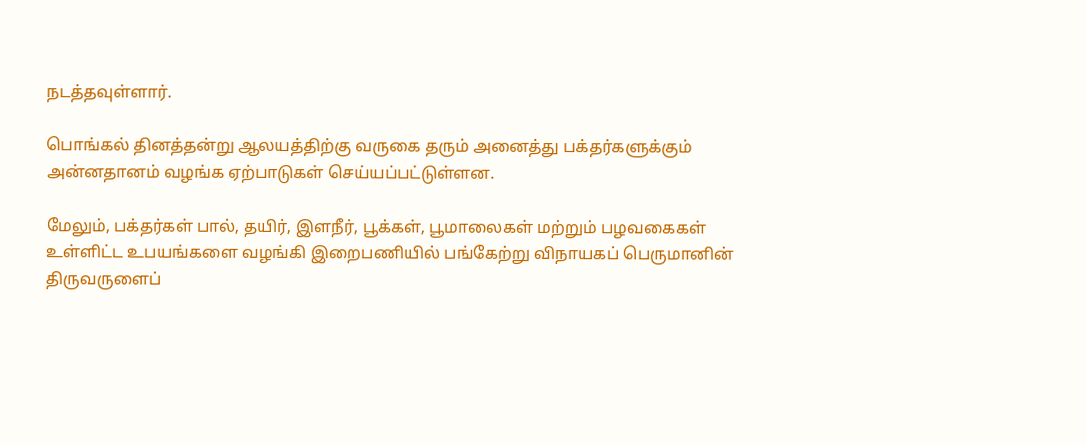நடத்தவுள்ளார்.

பொங்கல் தினத்தன்று ஆலயத்திற்கு வருகை தரும் அனைத்து பக்தர்களுக்கும்
அன்னதானம் வழங்க ஏற்பாடுகள் செய்யப்பட்டுள்ளன.

மேலும், பக்தர்கள் பால், தயிர், இளநீர், பூக்கள், பூமாலைகள் மற்றும் பழவகைகள்
உள்ளிட்ட உபயங்களை வழங்கி இறைபணியில் பங்கேற்று விநாயகப் பெருமானின்
திருவருளைப்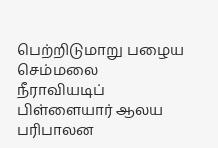பெற்றிடுமாறு பழைய செம்மலை நீராவியடிப் பிள்ளையார் ஆலய பரிபாலன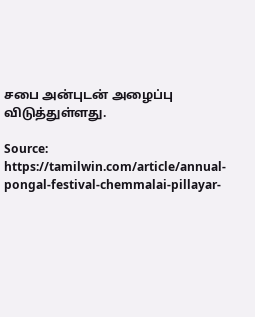சபை அன்புடன் அழைப்பு விடுத்துள்ளது.

Source: https://tamilwin.com/article/annual-pongal-festival-chemmalai-pillayar-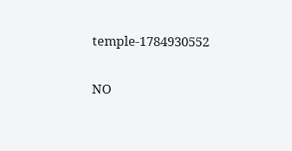temple-1784930552

NO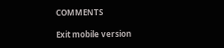COMMENTS

Exit mobile version